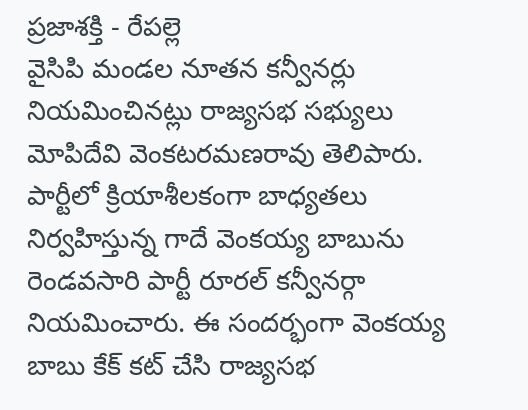ప్రజాశక్తి - రేపల్లె
వైసిపి మండల నూతన కన్వీనర్లు నియమించినట్లు రాజ్యసభ సభ్యులు మోపిదేవి వెంకటరమణరావు తెలిపారు. పార్టీలో క్రియాశీలకంగా బాధ్యతలు నిర్వహిస్తున్న గాదే వెంకయ్య బాబును రెండవసారి పార్టీ రూరల్ కన్వీనర్గా నియమించారు. ఈ సందర్భంగా వెంకయ్య బాబు కేక్ కట్ చేసి రాజ్యసభ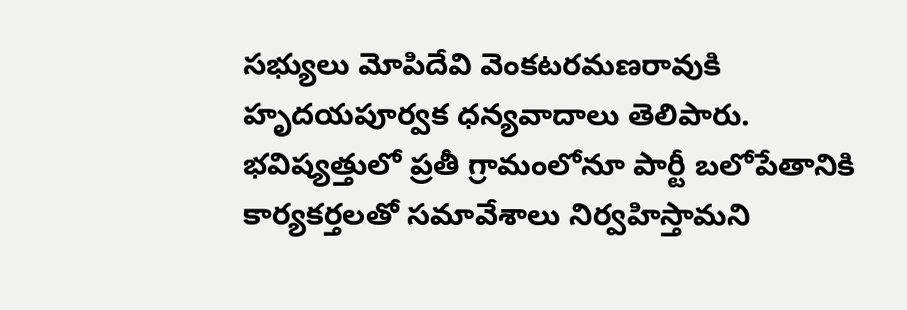సభ్యులు మోపిదేవి వెంకటరమణరావుకి హృదయపూర్వక ధన్యవాదాలు తెలిపారు. భవిష్యత్తులో ప్రతీ గ్రామంలోనూ పార్టీ బలోపేతానికి కార్యకర్తలతో సమావేశాలు నిర్వహిస్తామని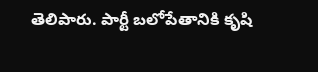తెలిపారు. పార్టీ బలోపేతానికి కృషి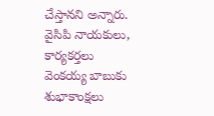చేస్తానని అన్నారు. వైసిపి నాయకులు, కార్యకర్తలు వెంకయ్య బాబుకు శుభాకాంక్షలు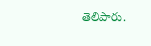తెలిపారు.